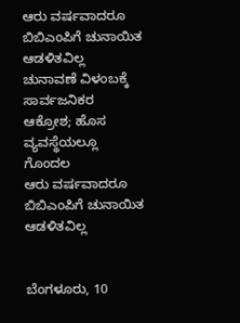ಆರು ವರ್ಷವಾದರೂ ಬಿಬಿಎಂಪಿಗೆ ಚುನಾಯಿತ ಆಡಳಿತವಿಲ್ಲ
ಚುನಾವಣೆ ವಿಳಂಬಕ್ಕೆ ಸಾರ್ವಜನಿಕರ ಆಕ್ರೋಶ; ಹೊಸ ವ್ಯವಸ್ಥೆಯಲ್ಲೂ ಗೊಂದಲ
ಆರು ವರ್ಷವಾದರೂ ಬಿಬಿಎಂಪಿಗೆ ಚುನಾಯಿತ ಆಡಳಿತವಿಲ್ಲ


ಬೆಂಗಳೂರು, 10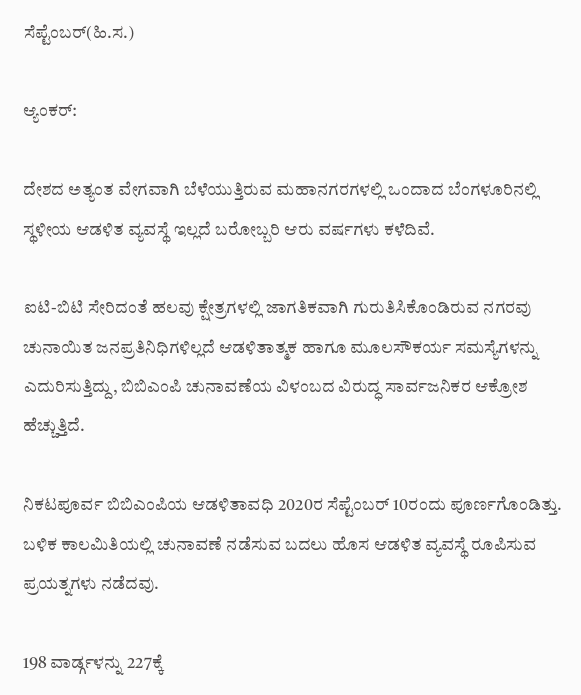ಸೆಪ್ಟೆಂಬರ್(ಹಿ.ಸ.)

ಆ್ಯಂಕರ್:

ದೇಶದ ಅತ್ಯಂತ ವೇಗವಾಗಿ ಬೆಳೆಯುತ್ತಿರುವ ಮಹಾನಗರಗಳಲ್ಲಿ ಒಂದಾದ ಬೆಂಗಳೂರಿನಲ್ಲಿ ಸ್ಥಳೀಯ ಆಡಳಿತ ವ್ಯವಸ್ಥೆ ಇಲ್ಲದೆ ಬರೋಬ್ಬರಿ ಆರು ವರ್ಷಗಳು ಕಳೆದಿವೆ.

ಐಟಿ-ಬಿಟಿ ಸೇರಿದಂತೆ ಹಲವು ಕ್ಷೇತ್ರಗಳಲ್ಲಿ ಜಾಗತಿಕವಾಗಿ ಗುರುತಿಸಿಕೊಂಡಿರುವ ನಗರವು ಚುನಾಯಿತ ಜನಪ್ರತಿನಿಧಿಗಳಿಲ್ಲದೆ ಆಡಳಿತಾತ್ಮಕ ಹಾಗೂ ಮೂಲಸೌಕರ್ಯ ಸಮಸ್ಯೆಗಳನ್ನು ಎದುರಿಸುತ್ತಿದ್ದು, ಬಿಬಿಎಂಪಿ ಚುನಾವಣೆಯ ವಿಳಂಬದ ವಿರುದ್ಧ ಸಾರ್ವಜನಿಕರ ಆಕ್ರೋಶ ಹೆಚ್ಚುತ್ತಿದೆ.

ನಿಕಟಪೂರ್ವ ಬಿಬಿಎಂಪಿಯ ಆಡಳಿತಾವಧಿ 2020ರ ಸೆಪ್ಟೆಂಬರ್ 10ರಂದು ಪೂರ್ಣಗೊಂಡಿತ್ತು. ಬಳಿಕ ಕಾಲಮಿತಿಯಲ್ಲಿ ಚುನಾವಣೆ ನಡೆಸುವ ಬದಲು ಹೊಸ ಆಡಳಿತ ವ್ಯವಸ್ಥೆ ರೂಪಿಸುವ ಪ್ರಯತ್ನಗಳು ನಡೆದವು.

198 ವಾರ್ಡ್ಗಳನ್ನು 227ಕ್ಕೆ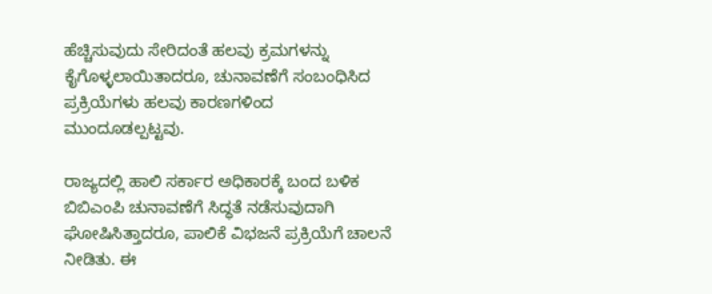ಹೆಚ್ಚಿಸುವುದು ಸೇರಿದಂತೆ ಹಲವು ಕ್ರಮಗಳನ್ನು ಕೈಗೊಳ್ಳಲಾಯಿತಾದರೂ, ಚುನಾವಣೆಗೆ ಸಂಬಂಧಿಸಿದ ಪ್ರಕ್ರಿಯೆಗಳು ಹಲವು ಕಾರಣಗಳಿಂದ ಮುಂದೂಡಲ್ಪಟ್ಟವು.

ರಾಜ್ಯದಲ್ಲಿ ಹಾಲಿ ಸರ್ಕಾರ ಅಧಿಕಾರಕ್ಕೆ ಬಂದ ಬಳಿಕ ಬಿಬಿಎಂಪಿ ಚುನಾವಣೆಗೆ ಸಿದ್ಧತೆ ನಡೆಸುವುದಾಗಿ ಘೋಷಿಸಿತ್ತಾದರೂ, ಪಾಲಿಕೆ ವಿಭಜನೆ ಪ್ರಕ್ರಿಯೆಗೆ ಚಾಲನೆ ನೀಡಿತು. ಈ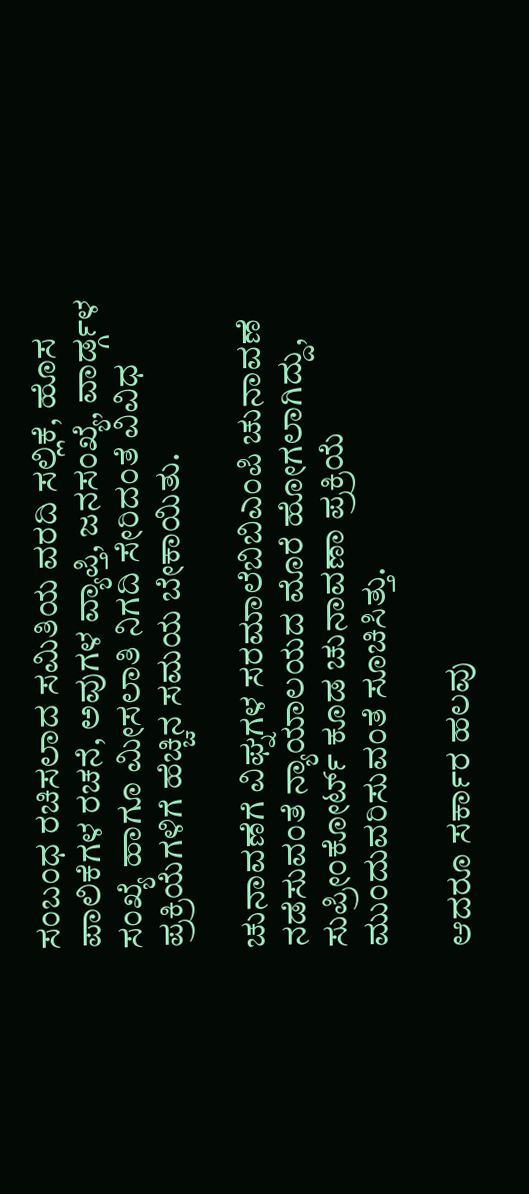ಸಂಬಂಧ ರಚಿಸಲಾದ ಸಮಿತಿಯ ವರದಿ ಸಲ್ಲಿಕೆ, ಹೊಸ ಪಾಲಿಕೆಗಳ ರಚನೆ, ಅವುಗಳ ವ್ಯಾಪ್ತಿ, ಜನಸಂಖ್ಯೆ, ವಾರ್ಡ್ಗಳ ಸಂಖ್ಯೆ ಹಾಗೂ ಮೀಸಲಾತಿ ನಿಗದಿ ಸೇರಿದಂತೆ ವಿವಿಧ ಪ್ರಕ್ರಿಯೆಗಳಿಗೆ ಹೆಚ್ಚಿನ ಸಮಯ ಬೇಕಾಯಿತು.

ಚುನಾವಣೆಗೆ ವಿಘ್ನಗಳ ಸರಮಾಲೆಬಿಬಿಎಂಪಿ ಚುನಾವಣೆ ನಡೆಸುವಂತೆ ನ್ಯಾಯಾಲಯದ ಮೊರೆ ಹೋಗಲಾಗಿದ್ದು, ಸುಪ್ರೀಂಕೋರ್ಟ್ ಕೂಡ ಚುನಾವಣಾ ಪ್ರಕ್ರಿಯೆ ಮುಂದುವರಿಸುವಂತೆ ಸೂಚಿಸಿತ್ತು.

ಆದರೂ ಸರ್ಕಾರ ಹಲವು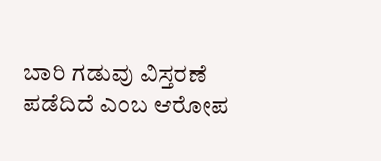ಬಾರಿ ಗಡುವು ವಿಸ್ತರಣೆ ಪಡೆದಿದೆ ಎಂಬ ಆರೋಪ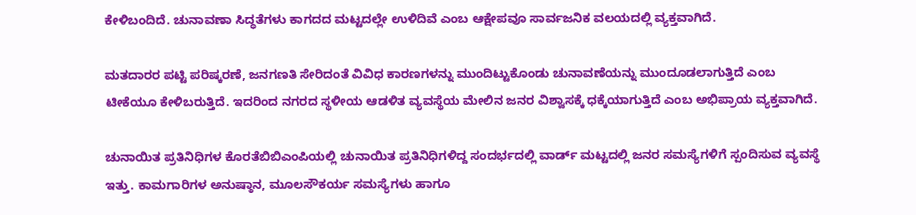ಕೇಳಿಬಂದಿದೆ. ಚುನಾವಣಾ ಸಿದ್ಧತೆಗಳು ಕಾಗದದ ಮಟ್ಟದಲ್ಲೇ ಉಳಿದಿವೆ ಎಂಬ ಆಕ್ಷೇಪವೂ ಸಾರ್ವಜನಿಕ ವಲಯದಲ್ಲಿ ವ್ಯಕ್ತವಾಗಿದೆ.

ಮತದಾರರ ಪಟ್ಟಿ ಪರಿಷ್ಕರಣೆ, ಜನಗಣತಿ ಸೇರಿದಂತೆ ವಿವಿಧ ಕಾರಣಗಳನ್ನು ಮುಂದಿಟ್ಟುಕೊಂಡು ಚುನಾವಣೆಯನ್ನು ಮುಂದೂಡಲಾಗುತ್ತಿದೆ ಎಂಬ ಟೀಕೆಯೂ ಕೇಳಿಬರುತ್ತಿದೆ. ಇದರಿಂದ ನಗರದ ಸ್ಥಳೀಯ ಆಡಳಿತ ವ್ಯವಸ್ಥೆಯ ಮೇಲಿನ ಜನರ ವಿಶ್ವಾಸಕ್ಕೆ ಧಕ್ಕೆಯಾಗುತ್ತಿದೆ ಎಂಬ ಅಭಿಪ್ರಾಯ ವ್ಯಕ್ತವಾಗಿದೆ.

ಚುನಾಯಿತ ಪ್ರತಿನಿಧಿಗಳ ಕೊರತೆಬಿಬಿಎಂಪಿಯಲ್ಲಿ ಚುನಾಯಿತ ಪ್ರತಿನಿಧಿಗಳಿದ್ದ ಸಂದರ್ಭದಲ್ಲಿ ವಾರ್ಡ್ ಮಟ್ಟದಲ್ಲಿ ಜನರ ಸಮಸ್ಯೆಗಳಿಗೆ ಸ್ಪಂದಿಸುವ ವ್ಯವಸ್ಥೆ ಇತ್ತು. ಕಾಮಗಾರಿಗಳ ಅನುಷ್ಠಾನ, ಮೂಲಸೌಕರ್ಯ ಸಮಸ್ಯೆಗಳು ಹಾಗೂ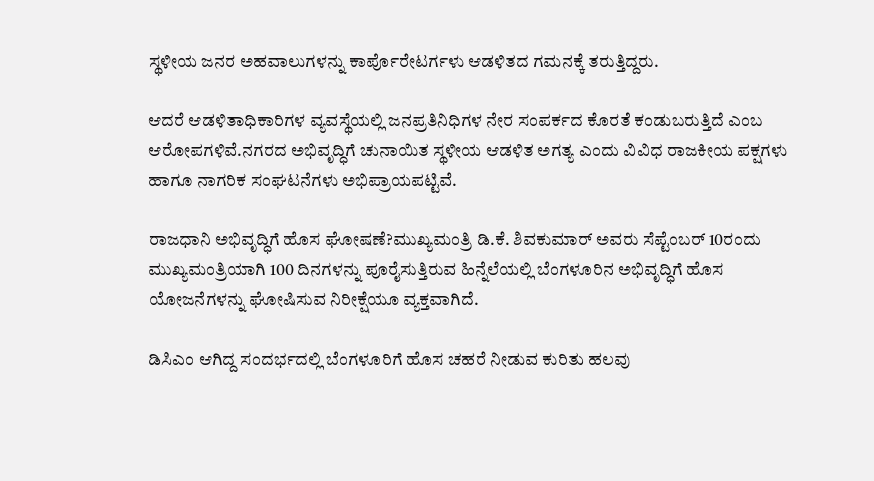ಸ್ಥಳೀಯ ಜನರ ಅಹವಾಲುಗಳನ್ನು ಕಾರ್ಪೊರೇಟರ್ಗಳು ಆಡಳಿತದ ಗಮನಕ್ಕೆ ತರುತ್ತಿದ್ದರು.

ಆದರೆ ಆಡಳಿತಾಧಿಕಾರಿಗಳ ವ್ಯವಸ್ಥೆಯಲ್ಲಿ ಜನಪ್ರತಿನಿಧಿಗಳ ನೇರ ಸಂಪರ್ಕದ ಕೊರತೆ ಕಂಡುಬರುತ್ತಿದೆ ಎಂಬ ಆರೋಪಗಳಿವೆ.ನಗರದ ಅಭಿವೃದ್ಧಿಗೆ ಚುನಾಯಿತ ಸ್ಥಳೀಯ ಆಡಳಿತ ಅಗತ್ಯ ಎಂದು ವಿವಿಧ ರಾಜಕೀಯ ಪಕ್ಷಗಳು ಹಾಗೂ ನಾಗರಿಕ ಸಂಘಟನೆಗಳು ಅಭಿಪ್ರಾಯಪಟ್ಟಿವೆ.

ರಾಜಧಾನಿ ಅಭಿವೃದ್ಧಿಗೆ ಹೊಸ ಘೋಷಣೆ?ಮುಖ್ಯಮಂತ್ರಿ ಡಿ.ಕೆ. ಶಿವಕುಮಾರ್ ಅವರು ಸೆಪ್ಟೆಂಬರ್ 10ರಂದು ಮುಖ್ಯಮಂತ್ರಿಯಾಗಿ 100 ದಿನಗಳನ್ನು ಪೂರೈಸುತ್ತಿರುವ ಹಿನ್ನೆಲೆಯಲ್ಲಿ ಬೆಂಗಳೂರಿನ ಅಭಿವೃದ್ಧಿಗೆ ಹೊಸ ಯೋಜನೆಗಳನ್ನು ಘೋಷಿಸುವ ನಿರೀಕ್ಷೆಯೂ ವ್ಯಕ್ತವಾಗಿದೆ.

ಡಿಸಿಎಂ ಆಗಿದ್ದ ಸಂದರ್ಭದಲ್ಲಿ ಬೆಂಗಳೂರಿಗೆ ಹೊಸ ಚಹರೆ ನೀಡುವ ಕುರಿತು ಹಲವು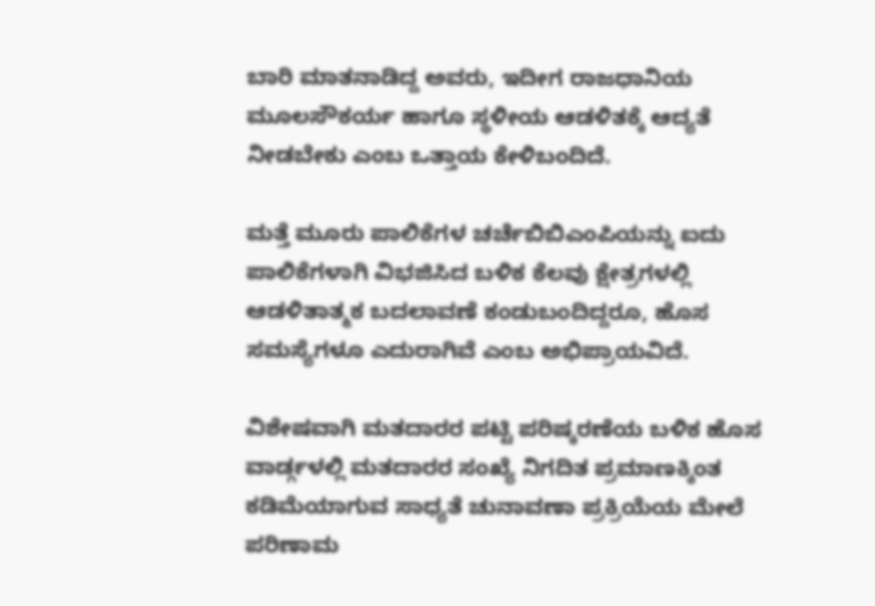ಬಾರಿ ಮಾತನಾಡಿದ್ದ ಅವರು, ಇದೀಗ ರಾಜಧಾನಿಯ ಮೂಲಸೌಕರ್ಯ ಹಾಗೂ ಸ್ಥಳೀಯ ಆಡಳಿತಕ್ಕೆ ಆದ್ಯತೆ ನೀಡಬೇಕು ಎಂಬ ಒತ್ತಾಯ ಕೇಳಿಬಂದಿದೆ.

ಮತ್ತೆ ಮೂರು ಪಾಲಿಕೆಗಳ ಚರ್ಚೆಬಿಬಿಎಂಪಿಯನ್ನು ಐದು ಪಾಲಿಕೆಗಳಾಗಿ ವಿಭಜಿಸಿದ ಬಳಿಕ ಕೆಲವು ಕ್ಷೇತ್ರಗಳಲ್ಲಿ ಆಡಳಿತಾತ್ಮಕ ಬದಲಾವಣೆ ಕಂಡುಬಂದಿದ್ದರೂ, ಹೊಸ ಸಮಸ್ಯೆಗಳೂ ಎದುರಾಗಿವೆ ಎಂಬ ಅಭಿಪ್ರಾಯವಿದೆ.

ವಿಶೇಷವಾಗಿ ಮತದಾರರ ಪಟ್ಟಿ ಪರಿಷ್ಕರಣೆಯ ಬಳಿಕ ಹೊಸ ವಾರ್ಡ್ಗಳಲ್ಲಿ ಮತದಾರರ ಸಂಖ್ಯೆ ನಿಗದಿತ ಪ್ರಮಾಣಕ್ಕಿಂತ ಕಡಿಮೆಯಾಗುವ ಸಾಧ್ಯತೆ ಚುನಾವಣಾ ಪ್ರಕ್ರಿಯೆಯ ಮೇಲೆ ಪರಿಣಾಮ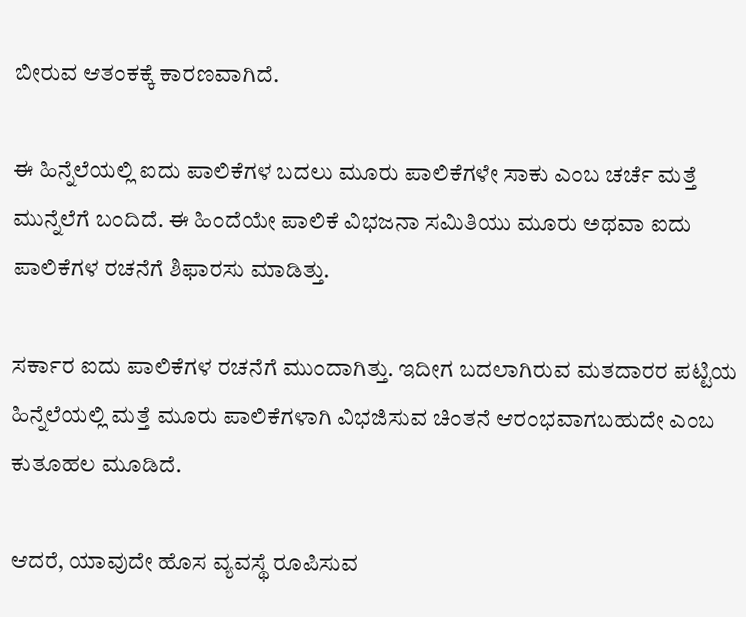ಬೀರುವ ಆತಂಕಕ್ಕೆ ಕಾರಣವಾಗಿದೆ.

ಈ ಹಿನ್ನೆಲೆಯಲ್ಲಿ ಐದು ಪಾಲಿಕೆಗಳ ಬದಲು ಮೂರು ಪಾಲಿಕೆಗಳೇ ಸಾಕು ಎಂಬ ಚರ್ಚೆ ಮತ್ತೆ ಮುನ್ನೆಲೆಗೆ ಬಂದಿದೆ. ಈ ಹಿಂದೆಯೇ ಪಾಲಿಕೆ ವಿಭಜನಾ ಸಮಿತಿಯು ಮೂರು ಅಥವಾ ಐದು ಪಾಲಿಕೆಗಳ ರಚನೆಗೆ ಶಿಫಾರಸು ಮಾಡಿತ್ತು.

ಸರ್ಕಾರ ಐದು ಪಾಲಿಕೆಗಳ ರಚನೆಗೆ ಮುಂದಾಗಿತ್ತು. ಇದೀಗ ಬದಲಾಗಿರುವ ಮತದಾರರ ಪಟ್ಟಿಯ ಹಿನ್ನೆಲೆಯಲ್ಲಿ ಮತ್ತೆ ಮೂರು ಪಾಲಿಕೆಗಳಾಗಿ ವಿಭಜಿಸುವ ಚಿಂತನೆ ಆರಂಭವಾಗಬಹುದೇ ಎಂಬ ಕುತೂಹಲ ಮೂಡಿದೆ.

ಆದರೆ, ಯಾವುದೇ ಹೊಸ ವ್ಯವಸ್ಥೆ ರೂಪಿಸುವ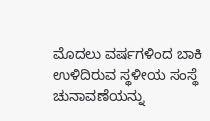ಮೊದಲು ವರ್ಷಗಳಿಂದ ಬಾಕಿ ಉಳಿದಿರುವ ಸ್ಥಳೀಯ ಸಂಸ್ಥೆ ಚುನಾವಣೆಯನ್ನು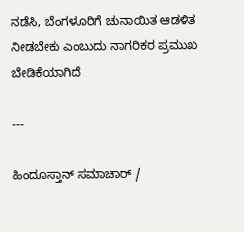ನಡೆಸಿ, ಬೆಂಗಳೂರಿಗೆ ಚುನಾಯಿತ ಆಡಳಿತ ನೀಡಬೇಕು ಎಂಬುದು ನಾಗರಿಕರ ಪ್ರಮುಖ ಬೇಡಿಕೆಯಾಗಿದೆ

---

ಹಿಂದೂಸ್ತಾನ್ ಸಮಾಚಾರ್ /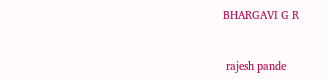BHARGAVI G R


 rajesh pande